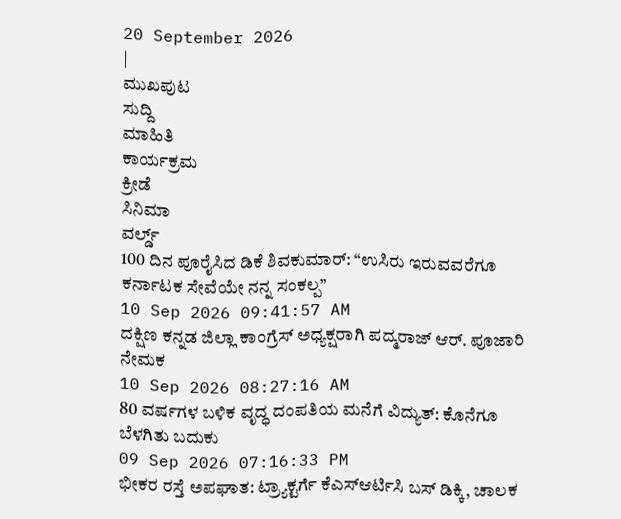20 September 2026
|
ಮುಖಪುಟ
ಸುದ್ದಿ
ಮಾಹಿತಿ
ಕಾರ್ಯಕ್ರಮ
ಕ್ರೀಡೆ
ಸಿನಿಮಾ
ವರ್ಲ್ಡ್
100 ದಿನ ಪೂರೈಸಿದ ಡಿಕೆ ಶಿವಕುಮಾರ್: “ಉಸಿರು ಇರುವವರೆಗೂ ಕರ್ನಾಟಕ ಸೇವೆಯೇ ನನ್ನ ಸಂಕಲ್ಪ”
10 Sep 2026 09:41:57 AM
ದಕ್ಷಿಣ ಕನ್ನಡ ಜಿಲ್ಲಾ ಕಾಂಗ್ರೆಸ್ ಅಧ್ಯಕ್ಷರಾಗಿ ಪದ್ಮರಾಜ್ ಆರ್. ಪೂಜಾರಿ ನೇಮಕ
10 Sep 2026 08:27:16 AM
80 ವರ್ಷಗಳ ಬಳಿಕ ವೃದ್ಧ ದಂಪತಿಯ ಮನೆಗೆ ವಿದ್ಯುತ್: ಕೊನೆಗೂ ಬೆಳಗಿತು ಬದುಕು
09 Sep 2026 07:16:33 PM
ಭೀಕರ ರಸ್ತೆ ಅಪಘಾತ: ಟ್ರ್ಯಾಕ್ಟರ್ಗೆ ಕೆಎಸ್ಆರ್ಟಿಸಿ ಬಸ್ ಡಿಕ್ಕಿ, ಚಾಲಕ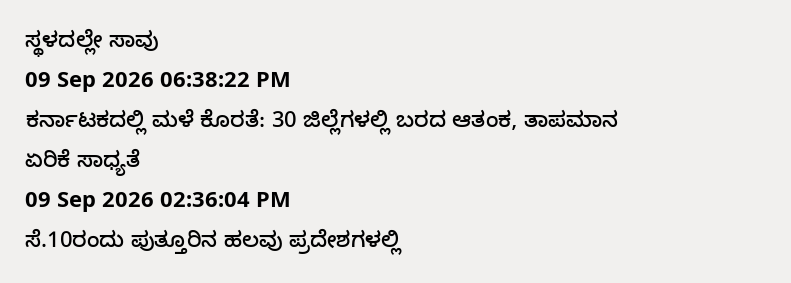ಸ್ಥಳದಲ್ಲೇ ಸಾವು
09 Sep 2026 06:38:22 PM
ಕರ್ನಾಟಕದಲ್ಲಿ ಮಳೆ ಕೊರತೆ: 30 ಜಿಲ್ಲೆಗಳಲ್ಲಿ ಬರದ ಆತಂಕ, ತಾಪಮಾನ ಏರಿಕೆ ಸಾಧ್ಯತೆ
09 Sep 2026 02:36:04 PM
ಸೆ.10ರಂದು ಪುತ್ತೂರಿನ ಹಲವು ಪ್ರದೇಶಗಳಲ್ಲಿ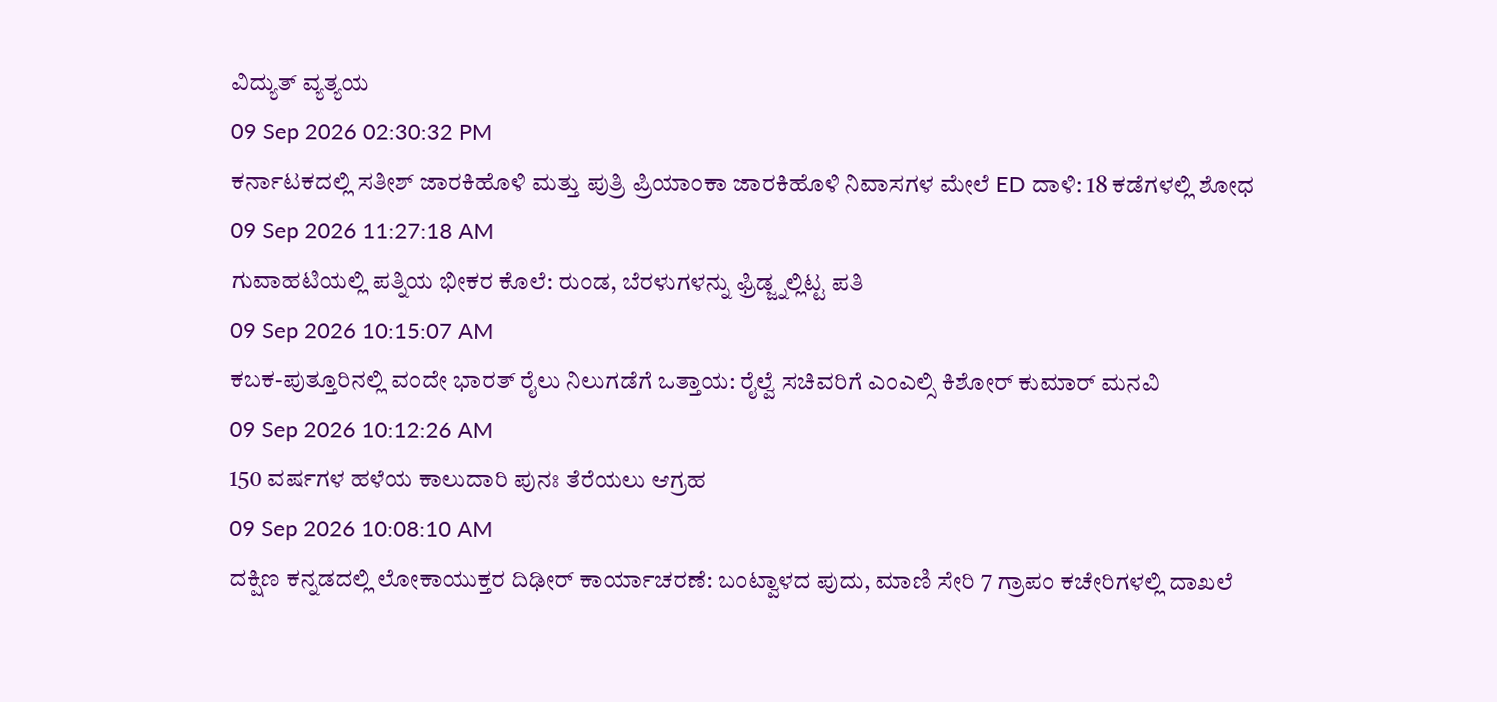ವಿದ್ಯುತ್ ವ್ಯತ್ಯಯ
09 Sep 2026 02:30:32 PM
ಕರ್ನಾಟಕದಲ್ಲಿ ಸತೀಶ್ ಜಾರಕಿಹೊಳಿ ಮತ್ತು ಪುತ್ರಿ ಪ್ರಿಯಾಂಕಾ ಜಾರಕಿಹೊಳಿ ನಿವಾಸಗಳ ಮೇಲೆ ED ದಾಳಿ: 18 ಕಡೆಗಳಲ್ಲಿ ಶೋಧ
09 Sep 2026 11:27:18 AM
ಗುವಾಹಟಿಯಲ್ಲಿ ಪತ್ನಿಯ ಭೀಕರ ಕೊಲೆ: ರುಂಡ, ಬೆರಳುಗಳನ್ನು ಫ್ರಿಡ್ಜ್ನಲ್ಲಿಟ್ಟ ಪತಿ
09 Sep 2026 10:15:07 AM
ಕಬಕ-ಪುತ್ತೂರಿನಲ್ಲಿ ವಂದೇ ಭಾರತ್ ರೈಲು ನಿಲುಗಡೆಗೆ ಒತ್ತಾಯ: ರೈಲ್ವೆ ಸಚಿವರಿಗೆ ಎಂಎಲ್ಸಿ ಕಿಶೋರ್ ಕುಮಾರ್ ಮನವಿ
09 Sep 2026 10:12:26 AM
150 ವರ್ಷಗಳ ಹಳೆಯ ಕಾಲುದಾರಿ ಪುನಃ ತೆರೆಯಲು ಆಗ್ರಹ
09 Sep 2026 10:08:10 AM
ದಕ್ಷಿಣ ಕನ್ನಡದಲ್ಲಿ ಲೋಕಾಯುಕ್ತರ ದಿಢೀರ್ ಕಾರ್ಯಾಚರಣೆ: ಬಂಟ್ವಾಳದ ಪುದು, ಮಾಣಿ ಸೇರಿ 7 ಗ್ರಾಪಂ ಕಚೇರಿಗಳಲ್ಲಿ ದಾಖಲೆ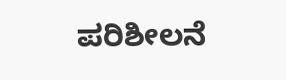ಪರಿಶೀಲನೆ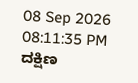08 Sep 2026 08:11:35 PM
ದಕ್ಷಿಣ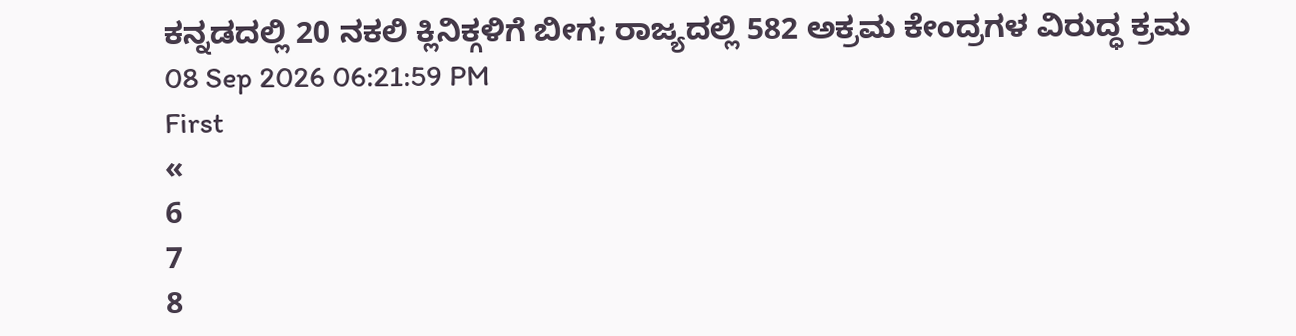ಕನ್ನಡದಲ್ಲಿ 20 ನಕಲಿ ಕ್ಲಿನಿಕ್ಗಳಿಗೆ ಬೀಗ; ರಾಜ್ಯದಲ್ಲಿ 582 ಅಕ್ರಮ ಕೇಂದ್ರಗಳ ವಿರುದ್ಧ ಕ್ರಮ
08 Sep 2026 06:21:59 PM
First
«
6
7
8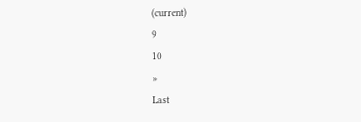(current)
9
10
»
Last